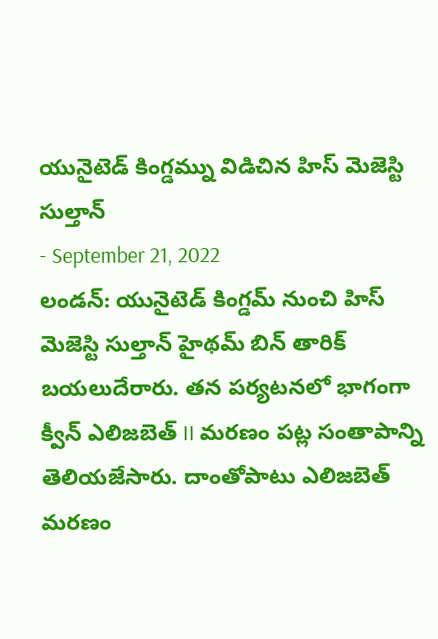యునైటెడ్ కింగ్డమ్ను విడిచిన హిస్ మెజెస్టి సుల్తాన్
- September 21, 2022
లండన్: యునైటెడ్ కింగ్డమ్ నుంచి హిస్ మెజెస్టి సుల్తాన్ హైథమ్ బిన్ తారిక్ బయలుదేరారు. తన పర్యటనలో భాగంగా క్వీన్ ఎలిజబెత్ II మరణం పట్ల సంతాపాన్ని తెలియజేసారు. దాంతోపాటు ఎలిజబెత్ మరణం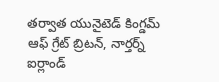తర్వాత యునైటెడ్ కింగ్డమ్ ఆఫ్ గ్రేట్ బ్రిటన్, నార్తర్న్ ఐర్లాండ్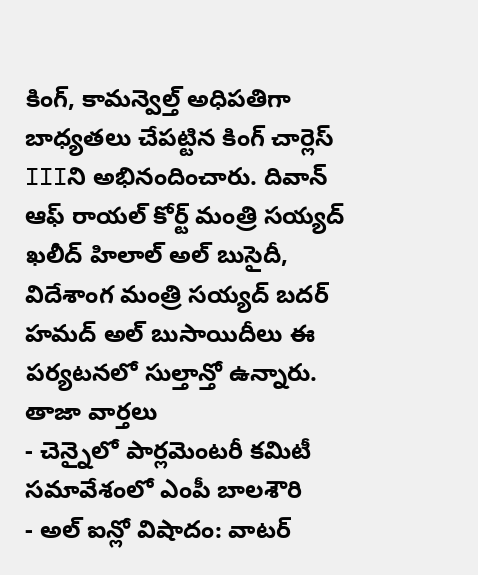కింగ్, కామన్వెల్త్ అధిపతిగా బాధ్యతలు చేపట్టిన కింగ్ చార్లెస్ IIIని అభినందించారు. దివాన్ ఆఫ్ రాయల్ కోర్ట్ మంత్రి సయ్యద్ ఖలీద్ హిలాల్ అల్ బుసైదీ, విదేశాంగ మంత్రి సయ్యద్ బదర్ హమద్ అల్ బుసాయిదీలు ఈ పర్యటనలో సుల్తాన్తో ఉన్నారు.
తాజా వార్తలు
- చెన్నైలో పార్లమెంటరీ కమిటీ సమావేశంలో ఎంపీ బాలశౌరి
- అల్ ఐన్లో విషాదం: వాటర్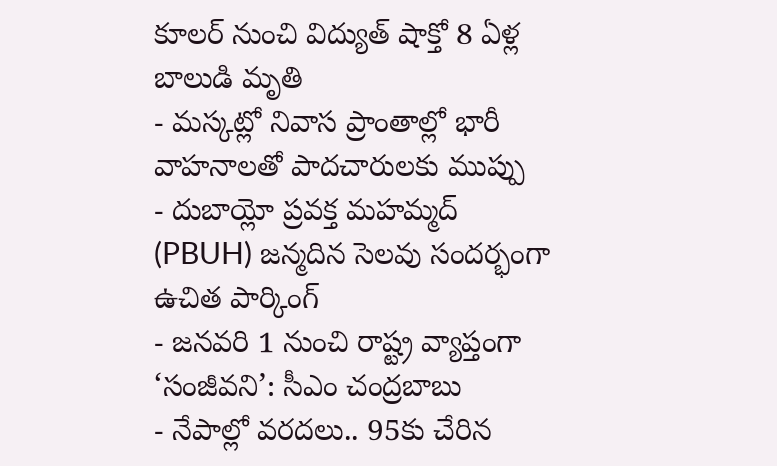కూలర్ నుంచి విద్యుత్ షాక్తో 8 ఏళ్ల బాలుడి మృతి
- మస్కట్లో నివాస ప్రాంతాల్లో భారీ వాహనాలతో పాదచారులకు ముప్పు
- దుబాయ్లో ప్రవక్త మహమ్మద్ (PBUH) జన్మదిన సెలవు సందర్భంగా ఉచిత పార్కింగ్
- జనవరి 1 నుంచి రాష్ట్ర వ్యాప్తంగా ‘సంజీవని’: సీఎం చంద్రబాబు
- నేపాల్లో వరదలు.. 95కు చేరిన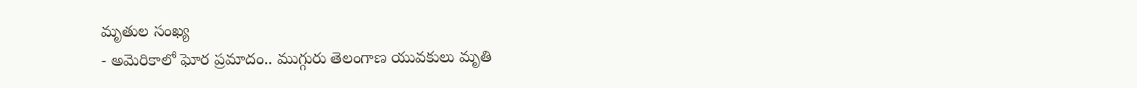మృతుల సంఖ్య
- అమెరికాలో ఘోర ప్రమాదం.. ముగ్గురు తెలంగాణ యువకులు మృతి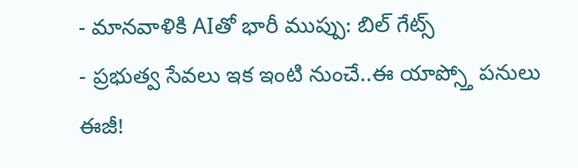- మానవాళికి AIతో భారీ ముప్పు: బిల్ గేట్స్
- ప్రభుత్వ సేవలు ఇక ఇంటి నుంచే..ఈ యాప్స్తో పనులు ఈజీ!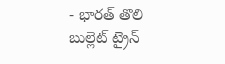- భారత్ తొలి బుల్లెట్ ట్రైన్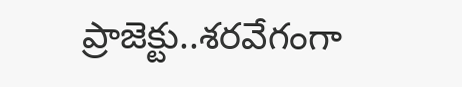ప్రాజెక్టు..శరవేగంగా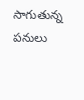సాగుతున్న పనులు